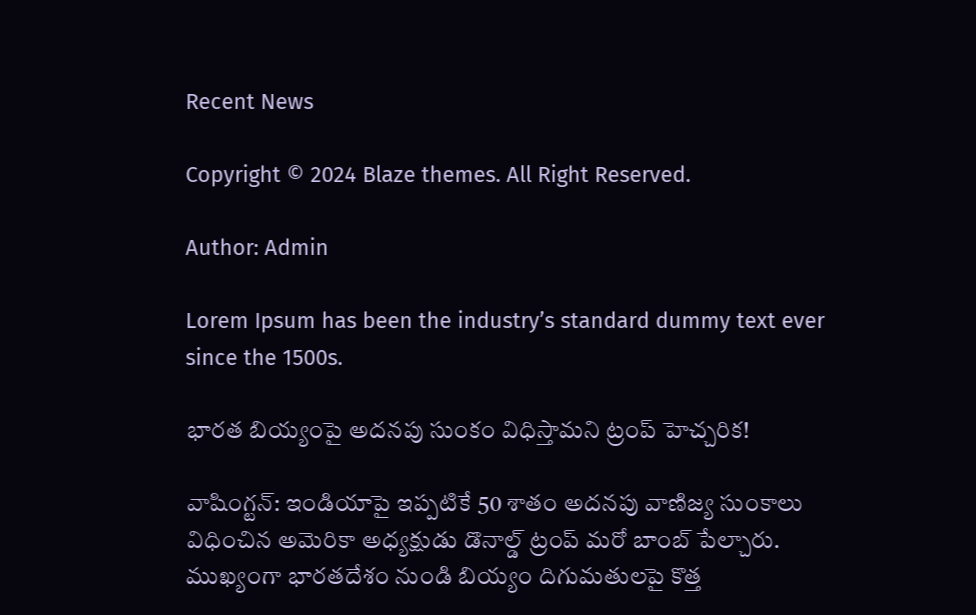Recent News

Copyright © 2024 Blaze themes. All Right Reserved.

Author: Admin

Lorem Ipsum has been the industry’s standard dummy text ever since the 1500s.

భారత బియ్యంపై అదనపు సుంకం విధిస్తామని ట్రంప్‌ హెచ్చరిక!

వాషింగ్టన్‌: ఇండియాపై ఇప్పటికే 50 శాతం అదనపు వాణిజ్య సుంకాలు విధించిన అమెరికా అధ్యక్షుడు డొనాల్డ్ ట్రంప్ మరో బాంబ్ పేల్చారు. ముఖ్యంగా భారతదేశం నుండి బియ్యం దిగుమతులపై కొత్త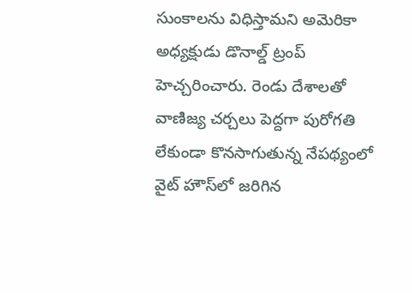సుంకాలను విధిస్తామని అమెరికా అధ్యక్షుడు డొనాల్డ్ ట్రంప్ హెచ్చరించారు. రెండు దేశాలతో వాణిజ్య చర్చలు పెద్దగా పురోగతి లేకుండా కొనసాగుతున్న నేపథ్యంలో వైట్ హౌస్‌లో జరిగిన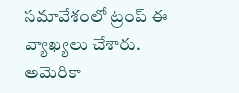సమావేశంలో ట్రంప్ ఈ వ్యాఖ్యలు చేశారు. అమెరికా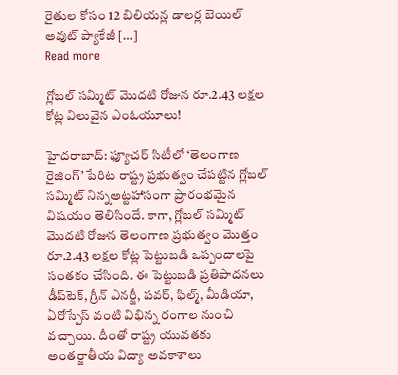రైతుల కోసం 12 బిలియన్ల డాలర్ల బెయిల్ అవుట్ ప్యాకేజీ […]
Read more

గ్లోబల్ సమ్మిట్ మొదటి రోజున రూ.2.43 లక్షల కోట్ల విలువైన ఎంఓయూలు!

హైదరాబాద్: ఫ్యూచర్‌ సిటీలో ‘తెలంగాణ రైజింగ్‌’ పేరిట రాష్ట్ర ప్రభుత్వం చేపట్టిన గ్లోబల్‌ సమ్మిట్‌ నిన్నఅట్టహాసంగా ప్రారంభమైన విషయం తెలిసిందే. కాగా, గ్లోబల్ సమ్మిట్ మొదటి రోజున తెలంగాణ ప్రభుత్వం మొత్తం రూ.2.43 లక్షల కోట్ల పెట్టుబడి ఒప్పందాలపై సంతకం చేసింది. ఈ పెట్టుబడి ప్రతిపాదనలు డీప్‌టెక్, గ్రీన్ ఎనర్జీ, పవర్, ఫిల్మ్, మీడియా, ఏరోస్పేస్ వంటి విభిన్న రంగాల నుంచి వచ్చాయి. దీంతో రాష్ట్ర యువతకు అంతర్జాతీయ విద్యా అవకాశాలు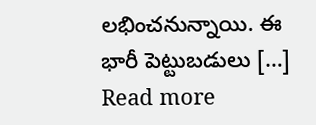లభించనున్నాయి. ఈ భారీ పెట్టుబడులు […]
Read more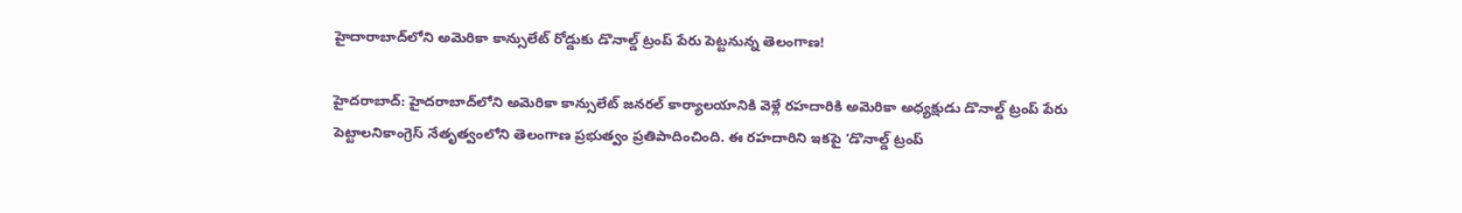హైదారాబాద్‌లోని అమెరికా కాన్సులేట్ రోడ్డుకు డొనాల్డ్ ట్రంప్ పేరు పెట్టనున్న తెలంగాణ!

హైదరాబాద్‌: హైదరాబాద్‌లోని అమెరికా కాన్సులేట్ జనరల్ కార్యాలయానికి వెళ్లే రహదారికి అమెరికా అధ్యక్షుడు డొనాల్డ్ ట్రంప్ పేరు పెట్టాలనికాంగ్రెస్ నేతృత్వంలోని తెలంగాణ ప్రభుత్వం ప్రతిపాదించింది. ఈ రహదారిని ఇకపై ‘డొనాల్డ్ ట్రంప్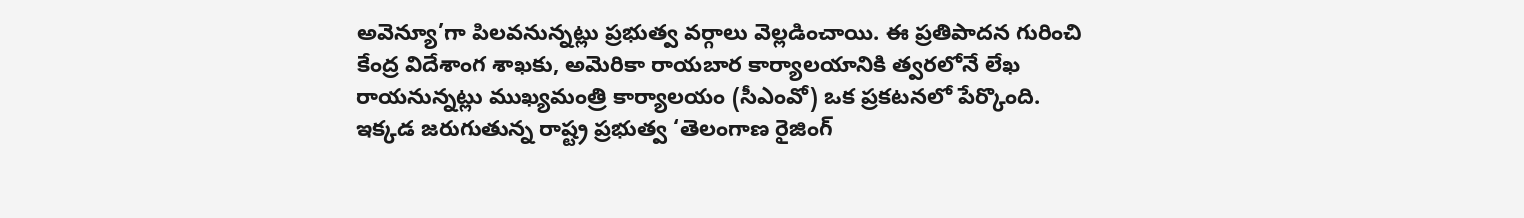అవెన్యూ’గా పిలవనున్నట్లు ప్రభుత్వ వర్గాలు వెల్లడించాయి. ఈ ప్రతిపాదన గురించి కేంద్ర విదేశాంగ శాఖకు, అమెరికా రాయబార కార్యాలయానికి త్వరలోనే లేఖ రాయనున్నట్లు ముఖ్యమంత్రి కార్యాలయం (సీఎంవో) ఒక ప్రకటనలో పేర్కొంది. ఇక్కడ జరుగుతున్న రాష్ట్ర ప్రభుత్వ ‘తెలంగాణ రైజింగ్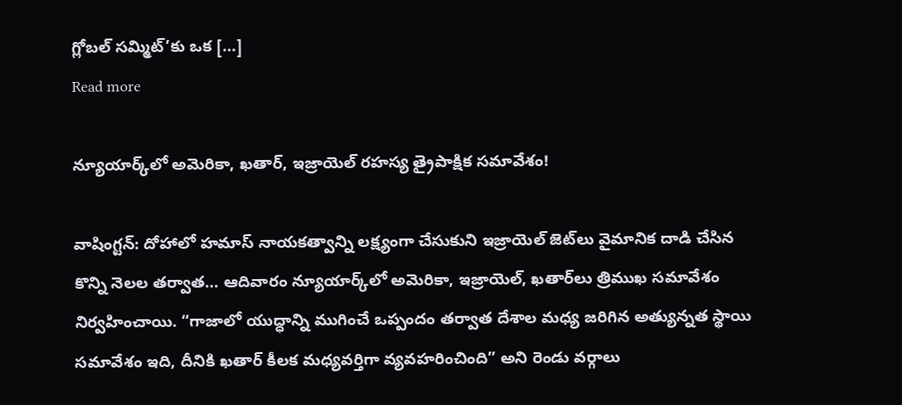గ్లోబల్ సమ్మిట్’కు ఒక […]
Read more

న్యూయార్క్‌లో అమెరికా, ఖతార్, ఇజ్రాయెల్ రహస్య త్రైపాక్షిక సమావేశం!

వాషింగ్టన్‌: దోహాలో హమాస్ నాయకత్వాన్ని లక్ష్యంగా చేసుకుని ఇజ్రాయెల్ జెట్‌లు వైమానిక దాడి చేసిన కొన్ని నెలల తర్వాత… ఆదివారం న్యూయార్క్‌లో అమెరికా, ఇజ్రాయెల్, ఖతార్‌లు త్రిముఖ సమావేశం నిర్వహించాయి. “గాజాలో యుద్ధాన్ని ముగించే ఒప్పందం తర్వాత దేశాల మధ్య జరిగిన అత్యున్నత స్థాయి సమావేశం ఇది, దీనికి ఖతార్ కీలక మధ్యవర్తిగా వ్యవహరించింది” అని రెండు వర్గాలు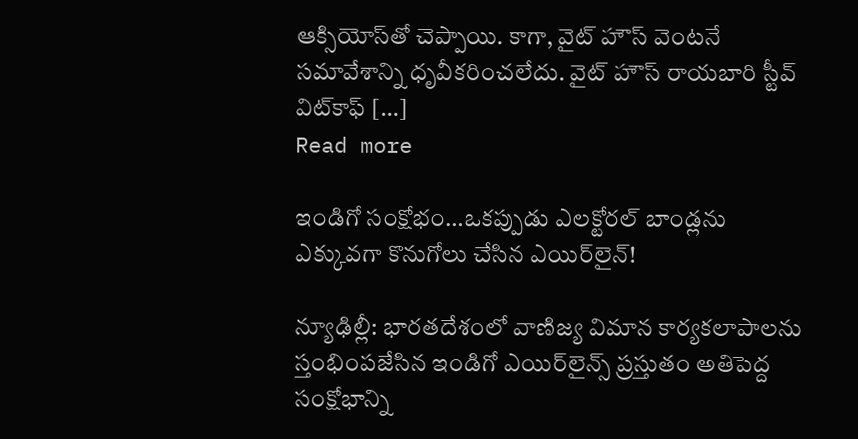ఆక్సియోస్‌తో చెప్పాయి. కాగా, వైట్ హౌస్ వెంటనే సమావేశాన్ని ధృవీకరించలేదు. వైట్ హౌస్ రాయబారి స్టీవ్ విట్‌కాఫ్ […]
Read more

ఇండిగో సంక్షోభం…ఒకప్పుడు ఎలక్టోరల్ బాండ్లను ఎక్కువగా కొనుగోలు చేసిన ఎయిర్‌లైన్!

న్యూఢిల్లీ: భారతదేశంలో వాణిజ్య విమాన కార్యకలాపాలను స్తంభింపజేసిన ఇండిగో ఎయిర్‌లైన్స్ ప్రస్తుతం అతిపెద్ద సంక్షోభాన్ని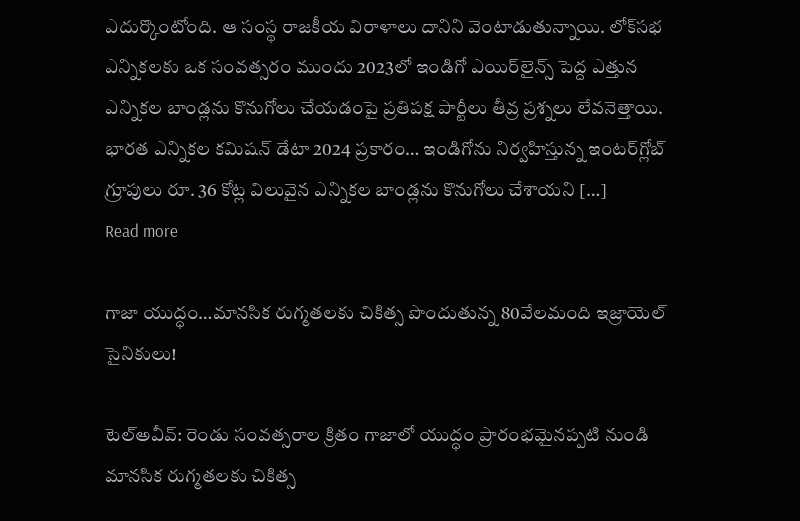ఎదుర్కొంటోంది. ఆ సంస్థ రాజకీయ విరాళాలు దానిని వెంటాడుతున్నాయి. లోక్‌సభ ఎన్నికలకు ఒక సంవత్సరం ముందు 2023లో ఇండిగో ఎయిర్‌లైన్స్ పెద్ద ఎత్తున ఎన్నికల బాండ్లను కొనుగోలు చేయడంపై ప్రతిపక్ష పార్టీలు తీవ్ర ప్రశ్నలు లేవనెత్తాయి. భారత ఎన్నికల కమిషన్ డేటా 2024 ప్రకారం… ఇండిగోను నిర్వహిస్తున్న ఇంటర్‌గ్లోబ్ గ్రూపులు రూ. 36 కోట్ల విలువైన ఎన్నికల బాండ్లను కొనుగోలు చేశాయని […]
Read more

గాజా యుద్ధం…మానసిక రుగ్మతలకు చికిత్స పొందుతున్న 80వేలమంది ఇజ్రాయెల్ సైనికులు!

టెల్‌అవీవ్‌: రెండు సంవత్సరాల క్రితం గాజాలో యుద్ధం ప్రారంభమైనప్పటి నుండి మానసిక రుగ్మతలకు చికిత్స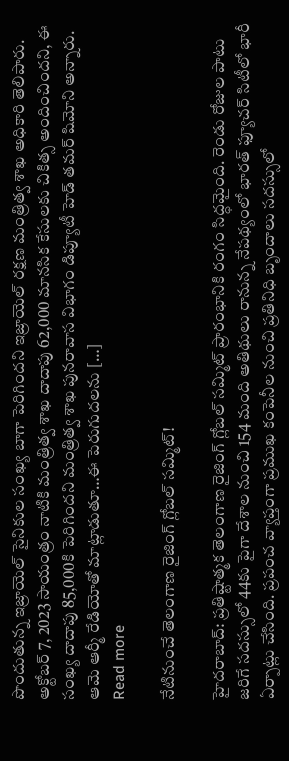పొందుతున్న ఇజ్రాయెల్ సైనికుల సంఖ్య బాగా పెరిగిందని ఇజ్రాయెల్ రక్షణ మంత్రిత్వ శాఖ అధికారి తెలిపారు. అక్టోబర్ 7, 2023 సాయంత్రం నాటికి మంత్రిత్వ శాఖ దాదాపు 62,000 మానసిక కేసులకు చికిత్స అందించిందని, ఈ సంఖ్య దాదాపు 85,000కి పెరిగిందని మంత్రిత్వ శాఖ పునరావాస విభాగం డిప్యూటీ హెడ్ తమర్ షిమోని అన్నారు. ఆమె ఆర్మీ రేడియోతో మాట్లాడుతూ…ఈ పెరుగుదలను […]
Read more

నేటినుంచే తెలంగాణ రైజింగ్ గ్లోబల్ సమ్మిట్!

హైదరాబాద్‌: ప్రతిష్టాత్మక తెలంగాణ రైజింగ్ గ్లోబల్ సమ్మిట్ ప్రారంభానికి రంగం సిద్ధమైంది. రెండు రోజుల పాటు జరిగే సదస్సులో 44కు పైగా దేశాల నుంచి 154 మంది అతిథులు రానున్న నేపథ్యంలో భారత్‌ ఫ్యూచర్‌ సిటీలో భారీ ఏర్పాట్లు చేసింది. ప్రపంచ వ్యాప్తంగా ప్రముఖ కంపెనీల నుంచి ప్రతినిధి బృందాలు సదస్సులో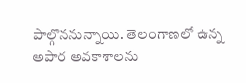పాల్గొననున్నాయి. తెలంగాణలో ఉన్న అపార అవకాశాలను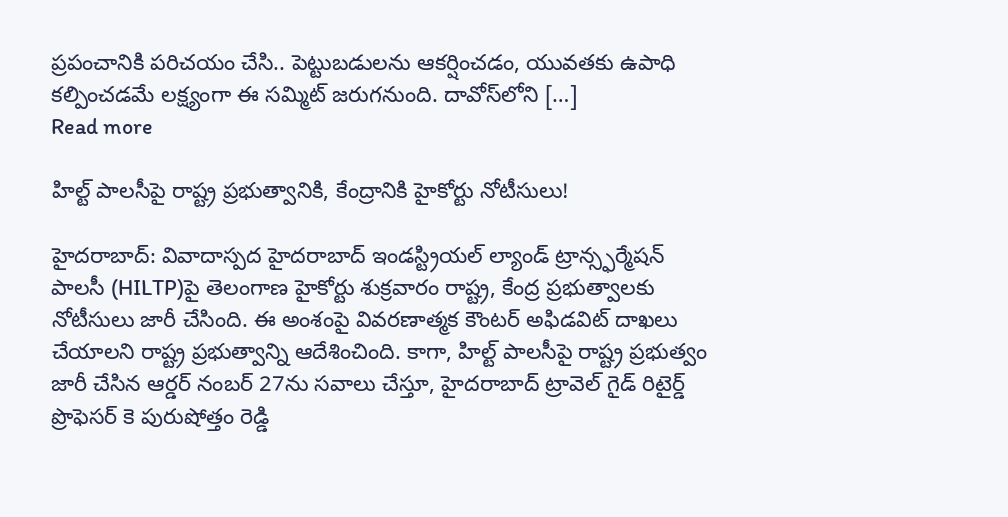ప్రపంచానికి పరిచయం చేసి.. పెట్టుబడులను ఆకర్షించడం, యువతకు ఉపాధి కల్పించడమే లక్ష్యంగా ఈ సమ్మిట్‌ జరుగనుంది. దావోస్‌లోని […]
Read more

హిల్ట్‌ పాలసీపై రాష్ట్ర ప్రభుత్వానికి, కేంద్రానికి హైకోర్టు నోటీసులు!

హైదరాబాద్: వివాదాస్పద హైదరాబాద్ ఇండస్ట్రియల్ ల్యాండ్ ట్రాన్స్ఫర్మేషన్ పాలసీ (HILTP)పై తెలంగాణ హైకోర్టు శుక్రవారం రాష్ట్ర, కేంద్ర ప్రభుత్వాలకు నోటీసులు జారీ చేసింది. ఈ అంశంపై వివరణాత్మక కౌంటర్ అఫిడవిట్ దాఖలు చేయాలని రాష్ట్ర ప్రభుత్వాన్ని ఆదేశించింది. కాగా, హిల్ట్‌ పాలసీపై రాష్ట్ర ప్రభుత్వం జారీ చేసిన ఆర్డర్ నంబర్ 27ను సవాలు చేస్తూ, హైదరాబాద్ ట్రావెల్ గైడ్ రిటైర్డ్ ప్రొఫెసర్ కె పురుషోత్తం రెడ్డి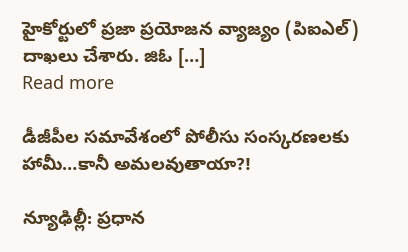హైకోర్టులో ప్రజా ప్రయోజన వ్యాజ్యం (పిఐఎల్) దాఖలు చేశారు. జిఓ […]
Read more

డీజీపీల సమావేశంలో పోలీసు సంస్కరణలకు హామీ…కానీ అమలవుతాయా?!

న్యూఢిల్లీ: ప్రధాన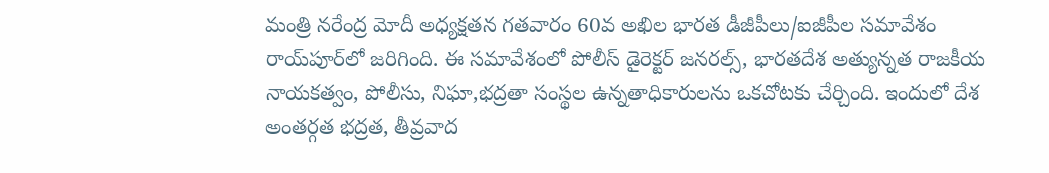మంత్రి నరేంద్ర మోదీ అధ్యక్షతన గతవారం 60వ అఖిల భారత డీజీపీలు/ఐజీపీల సమావేశం రాయ్‌పూర్‌లో జరిగింది. ఈ సమావేశంలో పోలీస్ డైరెక్టర్ జనరల్స్, భారతదేశ అత్యున్నత రాజకీయ నాయకత్వం, పోలీసు, నిఘా,భద్రతా సంస్థల ఉన్నతాధికారులను ఒకచోటకు చేర్చింది. ఇందులో దేశ అంతర్గత భద్రత, తీవ్రవాద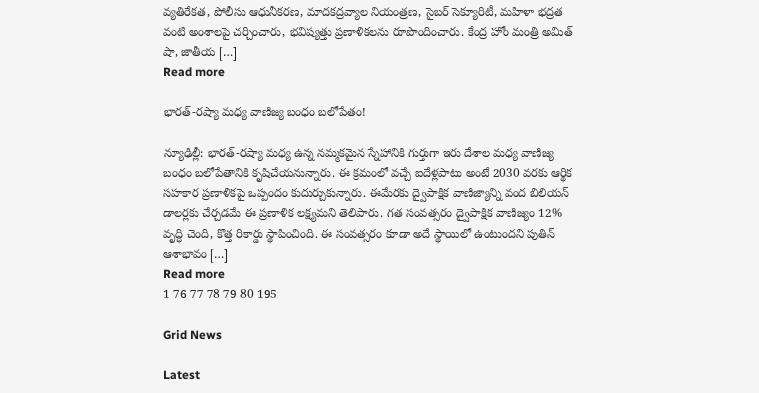వ్యతిరేకత, పోలీసు ఆధునీకరణ, మాదకద్రవ్యాల నియంత్రణ, సైబర్‌ సెక్యూరిటీ, మహిళా భద్రత వంటి అంశాలపై చర్చించారు, భవిష్యత్తు ప్రణాళికలను రూపొందించారు. కేంద్ర హోం మంత్రి అమిత్ షా, జాతీయ […]
Read more

భారత్‌-రష్యా మధ్య వాణిజ్య బంధం బలోపేతం!

న్యూఢిల్లీ: భారత్-రష్యా మధ్య ఉన్న నమ్మకమైన స్నేహానికి గుర్తుగా ఇరు దేశాల మధ్య వాణిజ్య బంధం బలోపేతానికి కృషిచేయనున్నారు. ఈ క్రమంలో వచ్చే ఐదేళ్లపాటు అంటే 2030 వరకు ఆర్థిక సహకార ప్రణాళికపై ఒప్పందం కుదుర్చుకున్నారు. ఈమేరకు ద్వైపాక్షిక వాణిజ్యాన్ని వంద బిలియన్‌ డాలర్లకు చేర్చడమే ఈ ప్రణాళిక లక్ష్యమని తెలిపారు. గత సంవత్సరం ద్వైపాక్షిక వాణిజ్యం 12% వృద్ధి చెంది, కొత్త రికార్డు స్థాపించింది. ఈ సంవత్సరం కూడా అదే స్థాయిలో ఉంటుందని పుతిన్ ఆశాభావం […]
Read more
1 76 77 78 79 80 195

Grid News

Latest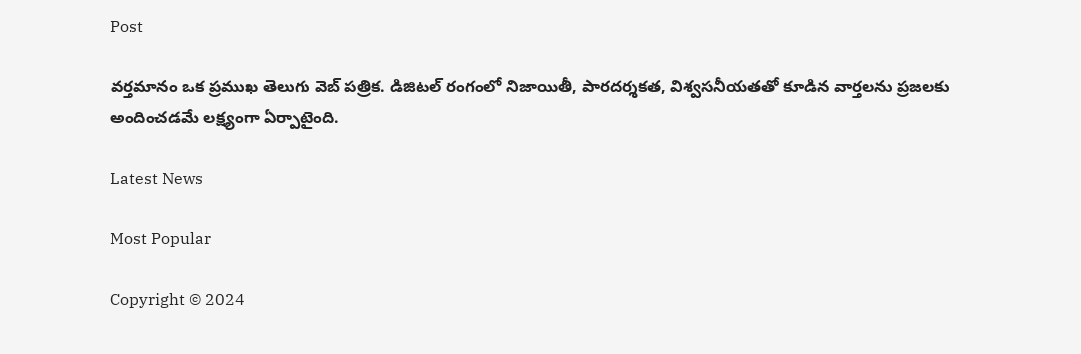Post

వర్తమానం ఒక ప్రముఖ తెలుగు వెబ్ పత్రిక. డిజిటల్ రంగంలో నిజాయితీ, పారదర్శకత, విశ్వసనీయతతో కూడిన వార్తలను ప్రజలకు అందించడమే లక్ష్యంగా ఏర్పాటైంది.

Latest News

Most Popular

Copyright © 2024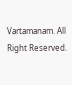Vartamanam. All Right Reserved.